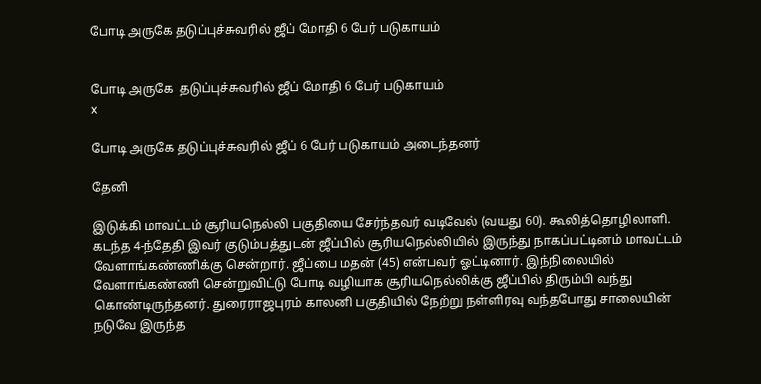போடி அருகே தடுப்புச்சுவரில் ஜீப் மோதி 6 பேர் படுகாயம்


போடி அருகே  தடுப்புச்சுவரில் ஜீப் மோதி 6 பேர் படுகாயம்
x

போடி அருகே தடுப்புச்சுவரில் ஜீப் 6 பேர் படுகாயம் அடைந்தனர்

தேனி

இடுக்கி மாவட்டம் சூரியநெல்லி பகுதியை சேர்ந்தவர் வடிவேல் (வயது 60). கூலித்தொழிலாளி. கடந்த 4-ந்தேதி இவர் குடும்பத்துடன் ஜீப்பில் சூரியநெல்லியில் இருந்து நாகப்பட்டினம் மாவட்டம் வேளாங்கண்ணிக்கு சென்றார். ஜீப்பை மதன் (45) என்பவர் ஓட்டினார். இந்நிலையில் வேளாங்கண்ணி சென்றுவிட்டு போடி வழியாக சூரியநெல்லிக்கு ஜீப்பில் திரும்பி வந்து கொண்டிருந்தனர். துரைராஜபுரம் காலனி பகுதியில் நேற்று நள்ளிரவு வந்தபோது சாலையின் நடுவே இருந்த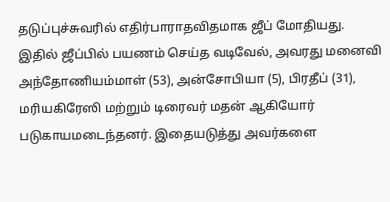தடுப்புச்சுவரில் எதிர்பாராதவிதமாக ஜீப் மோதியது. இதில் ஜீப்பில் பயணம் செய்த வடிவேல், அவரது மனைவி அந்தோணியம்மாள் (53), அன்சோபியா (5), பிரதீப் (31), மரியகிரேஸி மற்றும் டிரைவர் மதன் ஆகியோர் படுகாயமடைந்தனர். இதையடுத்து அவர்களை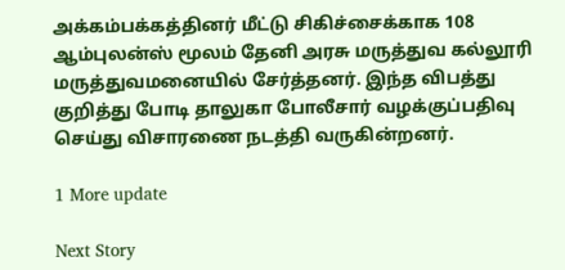அக்கம்பக்கத்தினர் மீட்டு சிகிச்சைக்காக 108 ஆம்புலன்ஸ் மூலம் தேனி அரசு மருத்துவ கல்லூரி மருத்துவமனையில் சேர்த்தனர். இந்த விபத்து குறித்து போடி தாலுகா போலீசார் வழக்குப்பதிவு செய்து விசாரணை நடத்தி வருகின்றனர்.

1 More update

Next Story